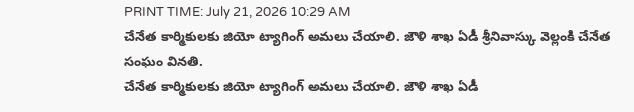PRINT TIME: July 21, 2026 10:29 AM
చేనేత కార్మికులకు జియో ట్యాగింగ్ అమలు చేయాలి. జౌళి శాఖ ఏడీ శ్రీనివాస్కు వెల్లంకి చేనేత సంఘం వినతి.
చేనేత కార్మికులకు జియో ట్యాగింగ్ అమలు చేయాలి. జౌళి శాఖ ఏడీ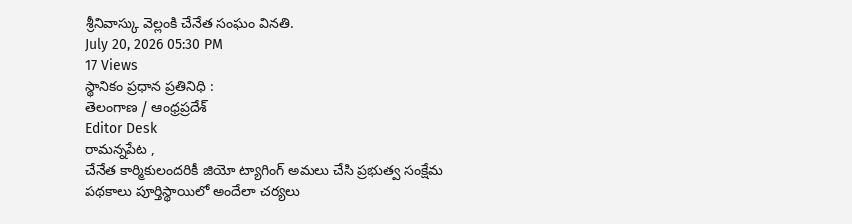శ్రీనివాస్కు వెల్లంకి చేనేత సంఘం వినతి.
July 20, 2026 05:30 PM
17 Views
స్థానికం ప్రధాన ప్రతినిధి :
తెలంగాణ / ఆంధ్రప్రదేశ్
Editor Desk
రామన్నపేట ,
చేనేత కార్మికులందరికీ జియో ట్యాగింగ్ అమలు చేసి ప్రభుత్వ సంక్షేమ పథకాలు పూర్తిస్థాయిలో అందేలా చర్యలు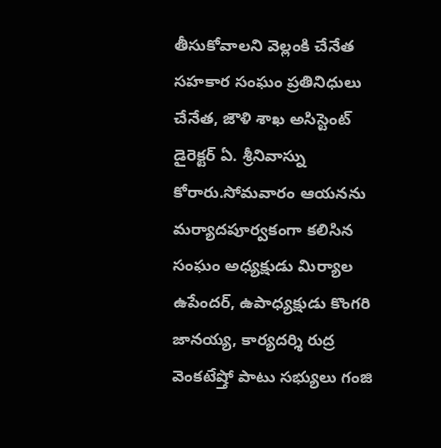తీసుకోవాలని వెల్లంకి చేనేత సహకార సంఘం ప్రతినిధులు చేనేత, జౌళి శాఖ అసిస్టెంట్ డైరెక్టర్ ఏ. శ్రీనివాస్ను కోరారు.సోమవారం ఆయనను మర్యాదపూర్వకంగా కలిసిన సంఘం అధ్యక్షుడు మిర్యాల ఉపేందర్, ఉపాధ్యక్షుడు కొంగరి జానయ్య, కార్యదర్శి రుద్ర వెంకటేష్తో పాటు సభ్యులు గంజి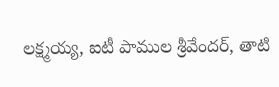లక్ష్మయ్య, ఐటీ పాముల శ్రీవేందర్, తాటి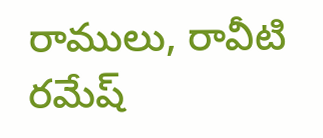రాములు, రావీటి రమేష్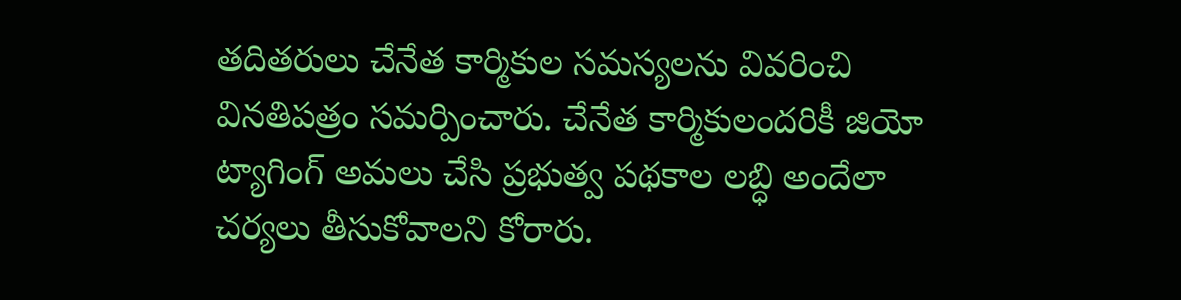తదితరులు చేనేత కార్మికుల సమస్యలను వివరించి వినతిపత్రం సమర్పించారు. చేనేత కార్మికులందరికీ జియో ట్యాగింగ్ అమలు చేసి ప్రభుత్వ పథకాల లబ్ధి అందేలా చర్యలు తీసుకోవాలని కోరారు.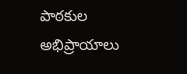పాఠకుల అభిప్రాయాలు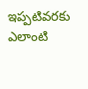ఇప్పటివరకు ఎలాంటి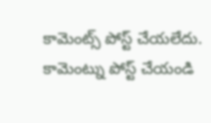కామెంట్స్ పోస్ట్ చేయలేదు.
కామెంట్ను పోస్ట్ చేయండి